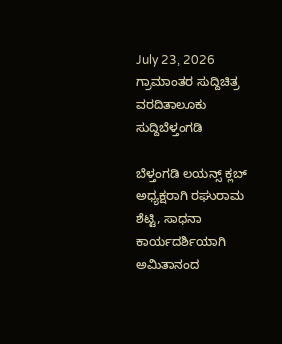July 23, 2026
ಗ್ರಾಮಾಂತರ ಸುದ್ದಿಚಿತ್ರ ವರದಿತಾಲೂಕು ಸುದ್ದಿಬೆಳ್ತಂಗಡಿ

ಬೆಳ್ತಂಗಡಿ ಲಯನ್ಸ್ ಕ್ಲಬ್ ಅಧ್ಯಕ್ಷರಾಗಿ ರಘುರಾಮ ಶೆಟ್ಟಿ, ಸಾಧನಾ ಕಾರ್ಯದರ್ಶಿಯಾಗಿ ಅಮಿತಾನಂದ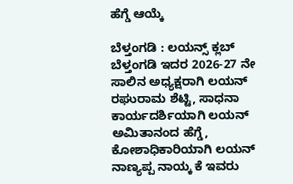ಹೆಗ್ಡೆ ಆಯ್ಕೆ

ಬೆಳ್ತಂಗಡಿ : ಲಯನ್ಸ್ ಕ್ಲಬ್ ಬೆಳ್ತಂಗಡಿ ಇದರ 2026-27 ನೇ ಸಾಲಿನ ಅಧ್ಯಕ್ಷರಾಗಿ ಲಯನ್ ರಘುರಾಮ ಶೆಟ್ಟಿ, ಸಾಧನಾ ಕಾರ್ಯದರ್ಶಿಯಾಗಿ ಲಯನ್ ಅಮಿತಾನಂದ ಹೆಗ್ಡೆ, ಕೋಶಾಧಿಕಾರಿಯಾಗಿ ಲಯನ್ ನಾಣ್ಯಪ್ಪ ನಾಯ್ಕ ಕೆ ಇವರು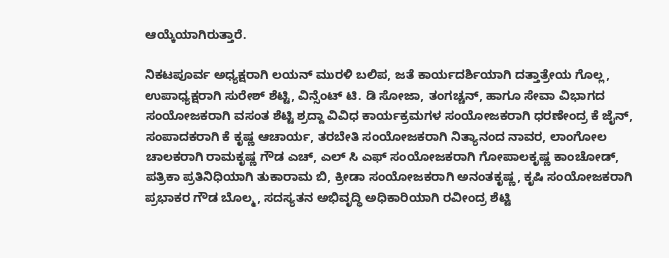ಆಯ್ಕೆಯಾಗಿರುತ್ತಾರೆ.

ನಿಕಟಪೂರ್ವ ಅಧ್ಯಕ್ಷರಾಗಿ ಲಯನ್ ಮುರಳಿ ಬಲಿಪ, ಜತೆ ಕಾರ್ಯದರ್ಶಿಯಾಗಿ ದತ್ತಾತ್ರೇಯ ಗೊಲ್ಲ, ಉಪಾಧ್ಯಕ್ಷರಾಗಿ ಸುರೇಶ್ ಶೆಟ್ಟಿ, ವಿನ್ಸೆಂಟ್ ಟಿ. ಡಿ ಸೋಜಾ, ತಂಗಚ್ಚನ್, ಹಾಗೂ ಸೇವಾ ವಿಭಾಗದ ಸಂಯೋಜಕರಾಗಿ ವಸಂತ ಶೆಟ್ಟಿ ಶ್ರದ್ದಾ ವಿವಿಧ ಕಾರ್ಯಕ್ರಮಗಳ ಸಂಯೋಜಕರಾಗಿ ಧರಣೇಂದ್ರ ಕೆ ಜೈನ್, ಸಂಪಾದಕರಾಗಿ ಕೆ ಕೃಷ್ಣ ಆಚಾರ್ಯ, ತರಬೇತಿ ಸಂಯೋಜಕರಾಗಿ ನಿತ್ಯಾನಂದ ನಾವರ, ಲಾಂಗೋಲ ಚಾಲಕರಾಗಿ ರಾಮಕೃಷ್ಣ ಗೌಡ ಎಚ್, ಎಲ್ ಸಿ ಎಫ್ ಸಂಯೋಜಕರಾಗಿ ಗೋಪಾಲಕೃಷ್ಣ ಕಾಂಚೋಡ್, ಪತ್ರಿಕಾ ಪ್ರತಿನಿಧಿಯಾಗಿ ತುಕಾರಾಮ ಬಿ, ಕ್ರೀಡಾ ಸಂಯೋಜಕರಾಗಿ ಅನಂತಕೃಷ್ಣ, ಕೃಷಿ ಸಂಯೋಜಕರಾಗಿ ಪ್ರಭಾಕರ ಗೌಡ ಬೊಲ್ಮ, ಸದಸ್ಯತನ ಅಭಿವೃದ್ಧಿ ಅಧಿಕಾರಿಯಾಗಿ ರವೀಂದ್ರ ಶೆಟ್ಟಿ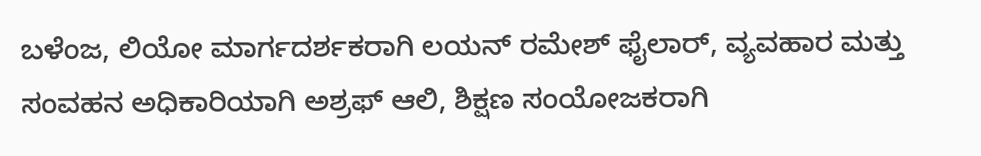ಬಳೆಂಜ, ಲಿಯೋ ಮಾರ್ಗದರ್ಶಕರಾಗಿ ಲಯನ್ ರಮೇಶ್ ಫೈಲಾರ್, ವ್ಯವಹಾರ ಮತ್ತು ಸಂವಹನ ಅಧಿಕಾರಿಯಾಗಿ ಅಶ್ರಫ್ ಆಲಿ, ಶಿಕ್ಷಣ ಸಂಯೋಜಕರಾಗಿ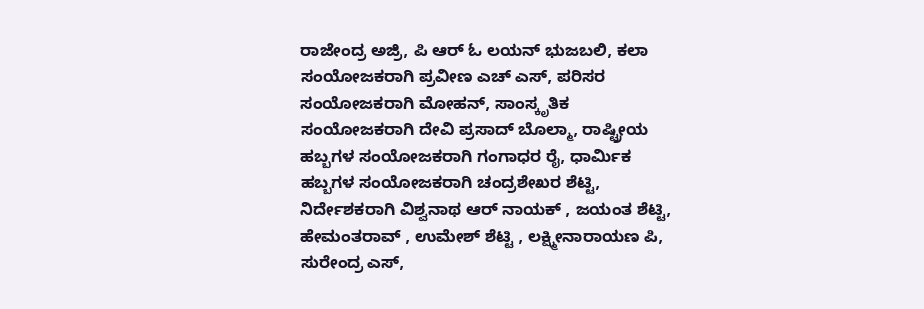ರಾಜೇಂದ್ರ ಅಜ್ರಿ, ಪಿ ಆರ್ ಓ ಲಯನ್ ಭುಜಬಲಿ, ಕಲಾ ಸಂಯೋಜಕರಾಗಿ ಪ್ರವೀಣ ಎಚ್ ಎಸ್, ಪರಿಸರ ಸಂಯೋಜಕರಾಗಿ ಮೋಹನ್, ಸಾಂಸ್ಕೃತಿಕ ಸಂಯೋಜಕರಾಗಿ ದೇವಿ ಪ್ರಸಾದ್ ಬೊಲ್ಮಾ, ರಾಷ್ಟ್ರೀಯ ಹಬ್ಬಗಳ ಸಂಯೋಜಕರಾಗಿ ಗಂಗಾಧರ ರೈ, ಧಾರ್ಮಿಕ ಹಬ್ಬಗಳ ಸಂಯೋಜಕರಾಗಿ ಚಂದ್ರಶೇಖರ ಶೆಟ್ಟಿ, ನಿರ್ದೇಶಕರಾಗಿ ವಿಶ್ವನಾಥ ಆರ್ ನಾಯಕ್ , ಜಯಂತ ಶೆಟ್ಟಿ, ಹೇಮಂತರಾವ್ , ಉಮೇಶ್ ಶೆಟ್ಟಿ , ಲಕ್ಷ್ಮೀನಾರಾಯಣ ಪಿ, ಸುರೇಂದ್ರ ಎಸ್,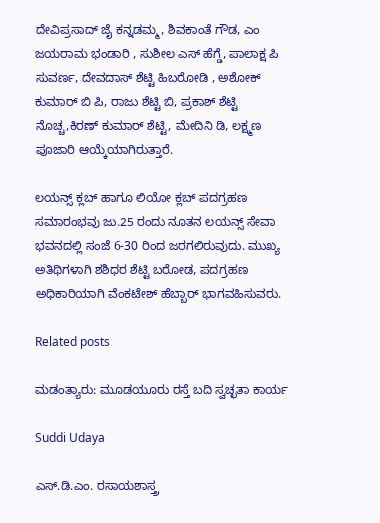ದೇವಿಪ್ರಸಾದ್ ಜೈ ಕನ್ನಡಮ್ಮ, ಶಿವಕಾಂತೆ ಗೌಡ, ಎಂ ಜಯರಾಮ ಭಂಡಾರಿ , ಸುಶೀಲ ಎಸ್ ಹೆಗ್ಡೆ, ಪಾಲಾಕ್ಷ ಪಿ ಸುವರ್ಣ, ದೇವದಾಸ್ ಶೆಟ್ಟಿ ಹಿಬರೋಡಿ , ಅಶೋಕ್ ಕುಮಾರ್ ಬಿ ಪಿ, ರಾಜು ಶೆಟ್ಟಿ ಬಿ, ಪ್ರಕಾಶ್ ಶೆಟ್ಟಿ ನೊಚ್ಚ,ಕಿರಣ್ ಕುಮಾರ್ ಶೆಟ್ಟಿ, ಮೇದಿನಿ ಡಿ, ಲಕ್ಷ್ಮಣ ಪೂಜಾರಿ ಆಯ್ಕೆಯಾಗಿರುತ್ತಾರೆ.

ಲಯನ್ಸ್ ಕ್ಲಬ್ ಹಾಗೂ ಲಿಯೋ ಕ್ಲಬ್ ಪದಗ್ರಹಣ ಸಮಾರಂಭವು ಜು.25 ರಂದು ನೂತನ ಲಯನ್ಸ್ ಸೇವಾ ಭವನದಲ್ಲಿ ಸಂಜೆ 6-30 ರಿಂದ ಜರಗಲಿರುವುದು. ಮುಖ್ಯ ಅತಿಥಿಗಳಾಗಿ ಶಶಿಧರ ಶೆಟ್ಟಿ ಬರೋಡ, ಪದಗ್ರಹಣ ಅಧಿಕಾರಿಯಾಗಿ ವೆಂಕಟೇಶ್ ಹೆಬ್ಬಾರ್ ಭಾಗವಹಿಸುವರು.

Related posts

ಮಡಂತ್ಯಾರು: ಮೂಡಯೂರು ರಸ್ತೆ ಬದಿ ಸ್ವಚ್ಛತಾ ಕಾರ್ಯ

Suddi Udaya

ಎಸ್.ಡಿ.ಎಂ. ರಸಾಯಶಾಸ್ತ್ರ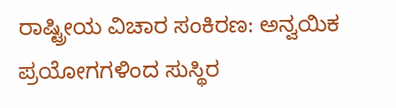ರಾಷ್ಟ್ರೀಯ ವಿಚಾರ ಸಂಕಿರಣ: ಅನ್ವಯಿಕ ಪ್ರಯೋಗಗಳಿಂದ ಸುಸ್ಥಿರ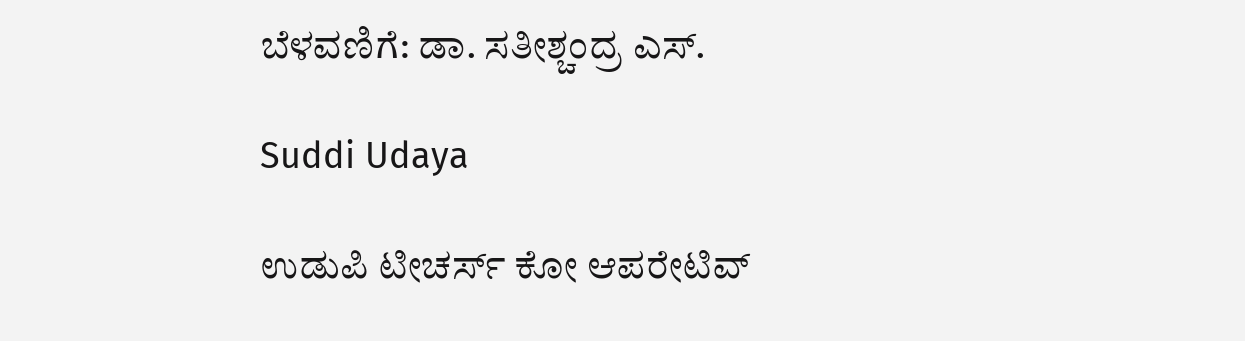ಬೆಳವಣಿಗೆ: ಡಾ. ಸತೀಶ್ಚಂದ್ರ ಎಸ್.

Suddi Udaya

ಉಡುಪಿ ಟೀಚರ್ಸ್ ಕೋ ಆಪರೇಟಿವ್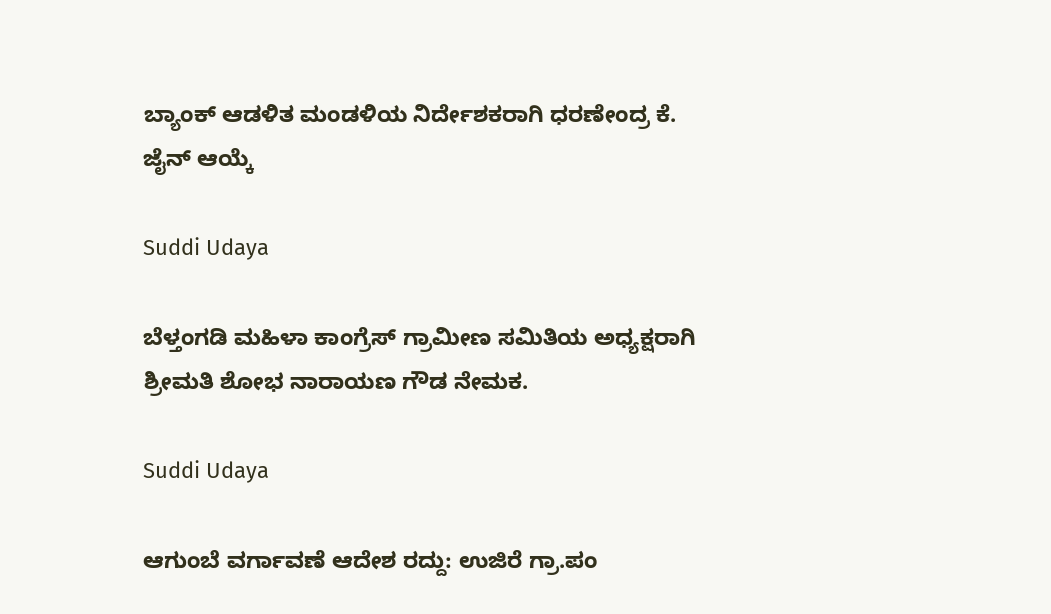ಬ್ಯಾಂಕ್ ಆಡಳಿತ ಮಂಡಳಿಯ ನಿರ್ದೇಶಕರಾಗಿ ಧರಣೇಂದ್ರ ಕೆ. ಜೈನ್ ಆಯ್ಕೆ

Suddi Udaya

ಬೆಳ್ತಂಗಡಿ ಮಹಿಳಾ ಕಾಂಗ್ರೆಸ್ ಗ್ರಾಮೀಣ ಸಮಿತಿಯ ಅಧ್ಯಕ್ಷರಾಗಿ ಶ್ರೀಮತಿ ಶೋಭ ನಾರಾಯಣ ಗೌಡ ನೇಮಕ.

Suddi Udaya

ಆಗುಂಬೆ ವರ್ಗಾವಣೆ ಆದೇಶ ರದ್ದು: ಉಜಿರೆ ಗ್ರಾ.ಪಂ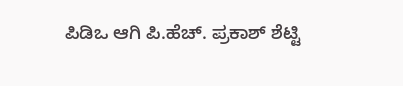ಪಿಡಿಒ ಆಗಿ ಪಿ.ಹೆಚ್. ಪ್ರಕಾಶ್ ಶೆಟ್ಟಿ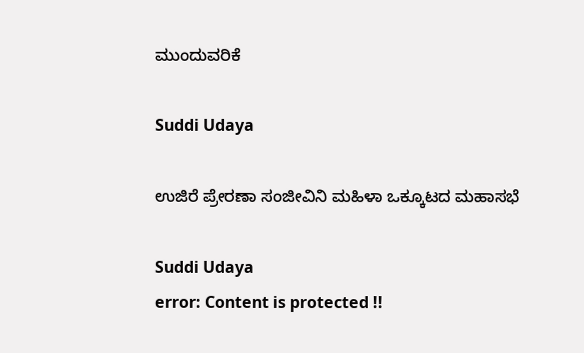ಮುಂದುವರಿಕೆ

Suddi Udaya

ಉಜಿರೆ ಪ್ರೇರಣಾ ಸಂಜೀವಿನಿ ಮಹಿಳಾ ಒಕ್ಕೂಟದ ಮಹಾಸಭೆ

Suddi Udaya
error: Content is protected !!